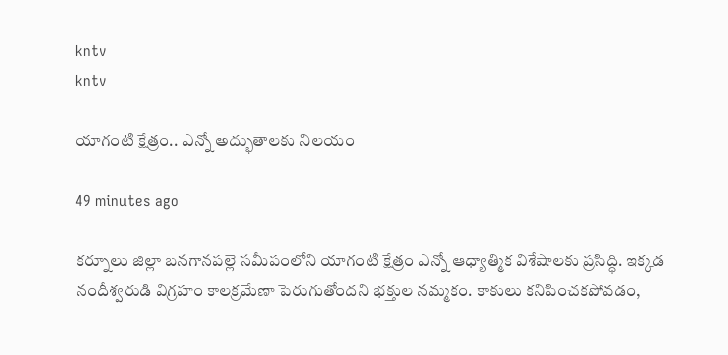kntv
kntv

యాగంటి క్షేత్రం.. ఎన్నో అద్భుతాలకు నిలయం

49 minutes ago

కర్నూలు జిల్లా బనగానపల్లె సమీపంలోని యాగంటి క్షేత్రం ఎన్నో ఆధ్యాత్మిక విశేషాలకు ప్రసిద్ధి. ఇక్కడ నందీశ్వరుడి విగ్రహం కాలక్రమేణా పెరుగుతోందని భక్తుల నమ్మకం. కాకులు కనిపించకపోవడం,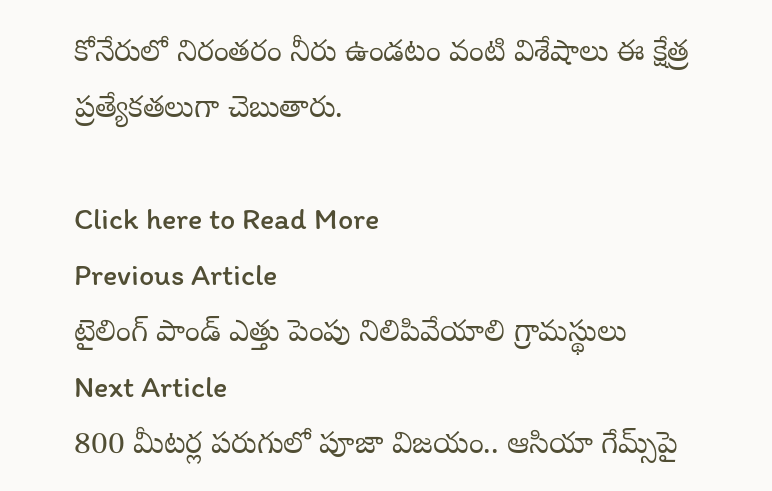కోనేరులో నిరంతరం నీరు ఉండటం వంటి విశేషాలు ఈ క్షేత్ర ప్రత్యేకతలుగా చెబుతారు.

Click here to Read More
Previous Article
టైలింగ్ పాండ్ ఎత్తు పెంపు నిలిపివేయాలి గ్రామస్థులు
Next Article
800 మీటర్ల పరుగులో పూజా విజయం.. ఆసియా గేమ్స్‌పై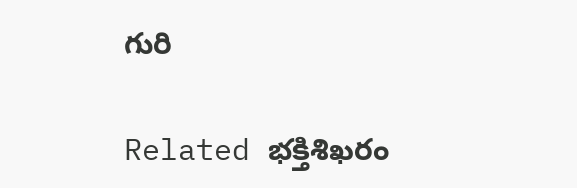గురి

Related భక్తిశిఖరం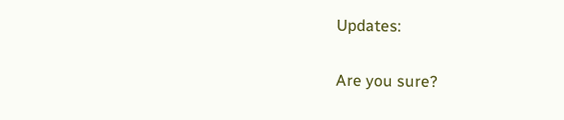Updates:

Are you sure?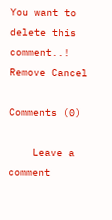You want to delete this comment..! Remove Cancel

Comments (0)

    Leave a comment